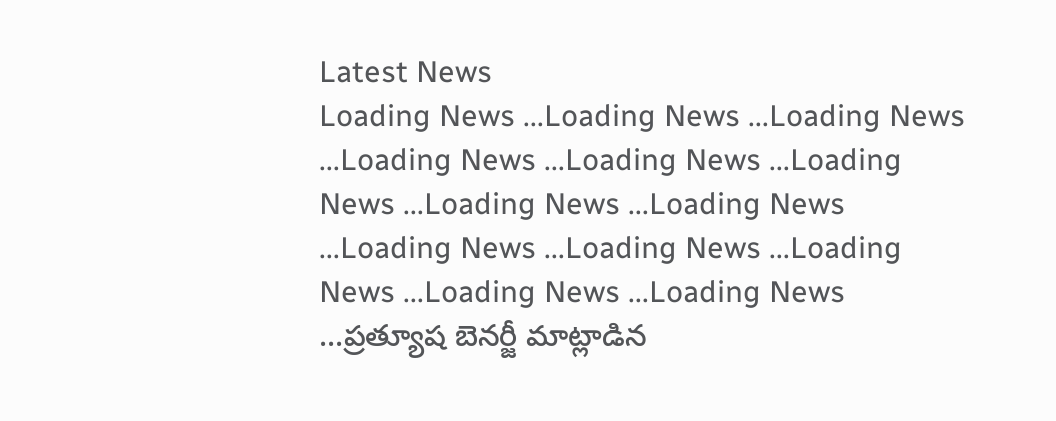Latest News
Loading News ...Loading News ...Loading News ...Loading News ...Loading News ...Loading News ...Loading News ...Loading News ...Loading News ...Loading News ...Loading News ...Loading News ...Loading News ...ప్రత్యూష బెనర్జీ మాట్లాడిన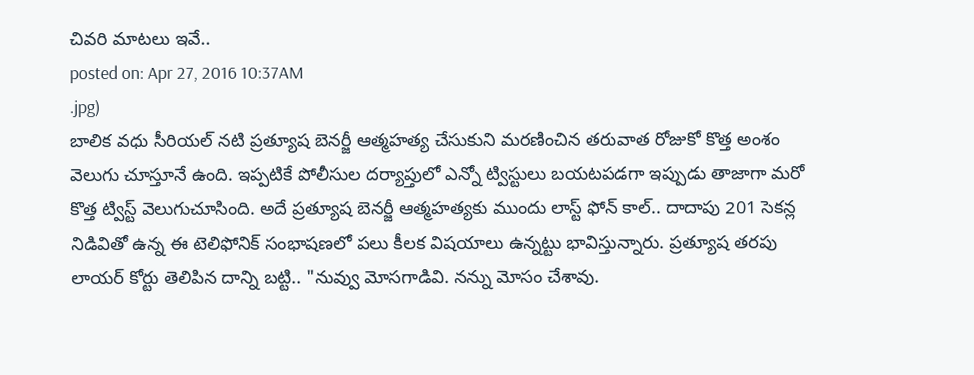చివరి మాటలు ఇవే..
posted on: Apr 27, 2016 10:37AM
.jpg)
బాలిక వధు సీరియల్ నటి ప్రత్యూష బెనర్జీ ఆత్మహత్య చేసుకుని మరణించిన తరువాత రోజుకో కొత్త అంశం వెలుగు చూస్తూనే ఉంది. ఇప్పటికే పోలీసుల దర్యాప్తులో ఎన్నో ట్విస్టులు బయటపడగా ఇప్పుడు తాజాగా మరో కొత్త ట్విస్ట్ వెలుగుచూసింది. అదే ప్రత్యూష బెనర్జీ ఆత్మహత్యకు ముందు లాస్ట్ ఫోన్ కాల్.. దాదాపు 201 సెకన్ల నిడివితో ఉన్న ఈ టెలిఫోనిక్ సంభాషణలో పలు కీలక విషయాలు ఉన్నట్టు భావిస్తున్నారు. ప్రత్యూష తరపు లాయర్ కోర్టు తెలిపిన దాన్ని బట్టి.. "నువ్వు మోసగాడివి. నన్ను మోసం చేశావు.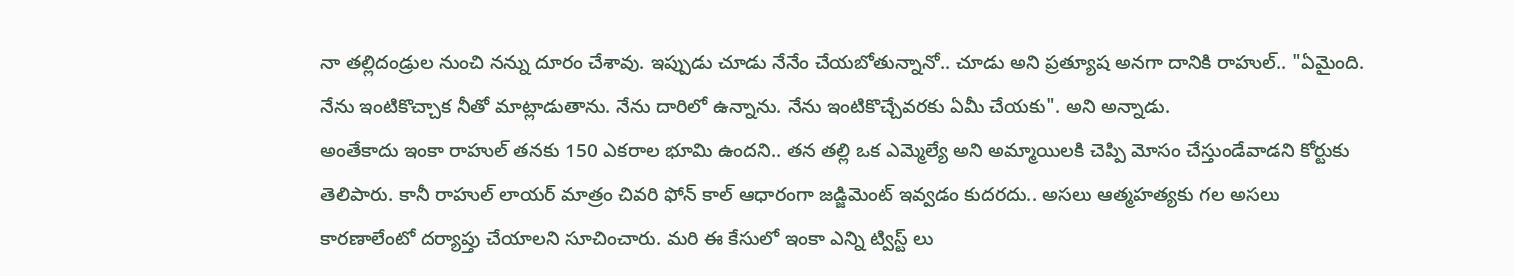నా తల్లిదండ్రుల నుంచి నన్ను దూరం చేశావు. ఇప్పుడు చూడు నేనేం చేయబోతున్నానో.. చూడు అని ప్రత్యూష అనగా దానికి రాహుల్.. "ఏమైంది. నేను ఇంటికొచ్చాక నీతో మాట్లాడుతాను. నేను దారిలో ఉన్నాను. నేను ఇంటికొచ్చేవరకు ఏమీ చేయకు". అని అన్నాడు.
అంతేకాదు ఇంకా రాహుల్ తనకు 150 ఎకరాల భూమి ఉందని.. తన తల్లి ఒక ఎమ్మెల్యే అని అమ్మాయిలకి చెప్పి మోసం చేస్తుండేవాడని కోర్టుకు తెలిపారు. కానీ రాహుల్ లాయర్ మాత్రం చివరి ఫోన్ కాల్ ఆధారంగా జడ్జిమెంట్ ఇవ్వడం కుదరదు.. అసలు ఆత్మహత్యకు గల అసలు కారణాలేంటో దర్యాప్తు చేయాలని సూచించారు. మరి ఈ కేసులో ఇంకా ఎన్ని ట్విస్ట్ లు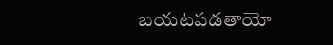బయటపడతాయో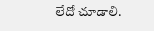లేదో చూడాలి.